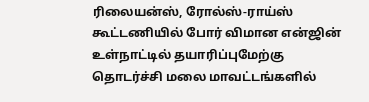ரிலையன்ஸ், ரோல்ஸ்-ராய்ஸ் கூட்டணியில் போர் விமான என்ஜின் உள்நாட்டில் தயாரிப்புமேற்கு தொடர்ச்சி மலை மாவட்டங்களில்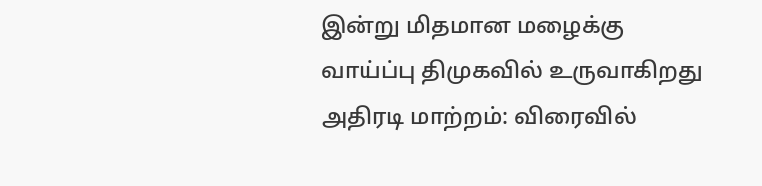இன்று மிதமான மழைக்கு வாய்ப்பு திமுகவில் உருவாகிறது அதிரடி மாற்றம்: விரைவில்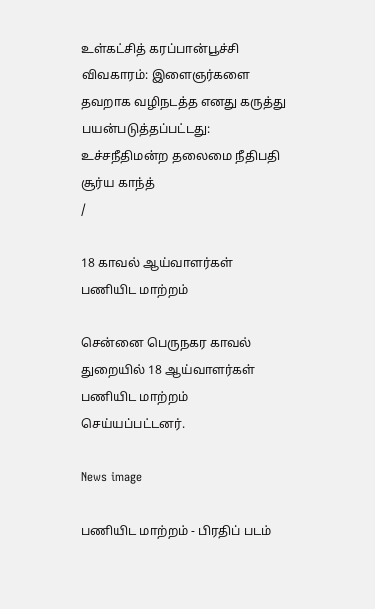உள்கட்சித் கரப்பான்பூச்சி விவகாரம்: இளைஞர்களை தவறாக வழிநடத்த எனது கருத்து பயன்படுத்தப்பட்டது: உச்சநீதிமன்ற தலைமை நீதிபதி சூர்ய காந்த்
/

18 காவல் ஆய்வாளர்கள் பணியிட மாற்றம்

சென்னை பெருநகர காவல் துறையில் 18 ஆய்வாளர்கள் பணியிட மாற்றம் செய்யப்பட்டனர்.

News image

பணியிட மாற்றம் - பிரதிப் படம்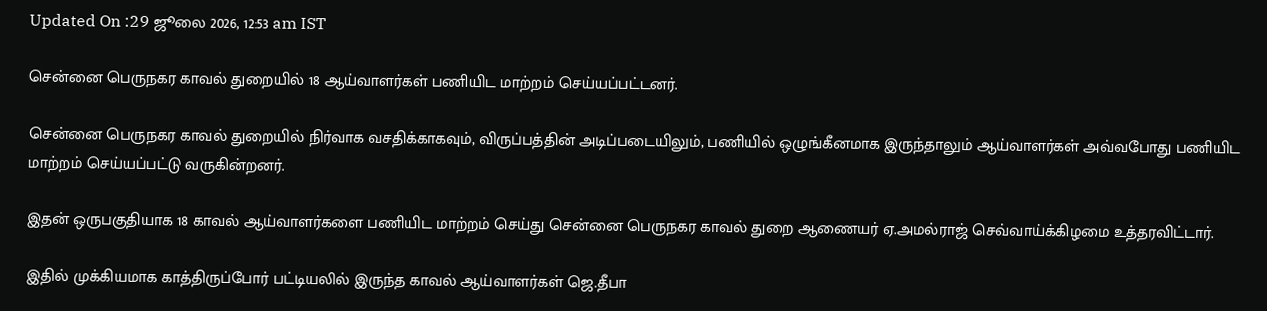Updated On :29 ஜூலை 2026, 12:53 am IST

சென்னை பெருநகர காவல் துறையில் 18 ஆய்வாளர்கள் பணியிட மாற்றம் செய்யப்பட்டனர்.

சென்னை பெருநகர காவல் துறையில் நிர்வாக வசதிக்காகவும், விருப்பத்தின் அடிப்படையிலும், பணியில் ஒழுங்கீனமாக இருந்தாலும் ஆய்வாளர்கள் அவ்வபோது பணியிட மாற்றம் செய்யப்பட்டு வருகின்றனர்.

இதன் ஒருபகுதியாக 18 காவல் ஆய்வாளர்களை பணியிட மாற்றம் செய்து சென்னை பெருநகர காவல் துறை ஆணையர் ஏ.அமல்ராஜ் செவ்வாய்க்கிழமை உத்தரவிட்டார்.

இதில் முக்கியமாக காத்திருப்போர் பட்டியலில் இருந்த காவல் ஆய்வாளர்கள் ஜெ.தீபா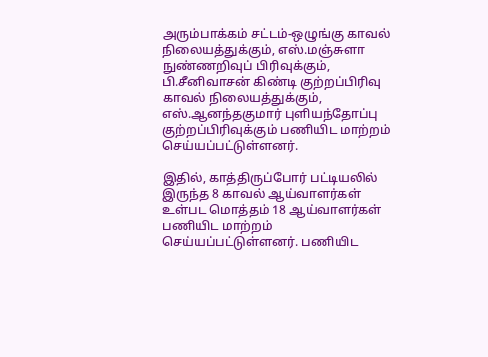அரும்பாக்கம் சட்டம்-ஒழுங்கு காவல் நிலையத்துக்கும், எஸ்.மஞ்சுளா நுண்ணறிவுப் பிரிவுக்கும், பி.சீனிவாசன் கிண்டி குற்றப்பிரிவு காவல் நிலையத்துக்கும், எஸ்.ஆனந்தகுமார் புளியந்தோப்பு குற்றப்பிரிவுக்கும் பணியிட மாற்றம் செய்யப்பட்டுள்ளனர்.

இதில், காத்திருப்போர் பட்டியலில் இருந்த 8 காவல் ஆய்வாளர்கள் உள்பட மொத்தம் 18 ஆய்வாளர்கள் பணியிட மாற்றம் செய்யப்பட்டுள்ளனர். பணியிட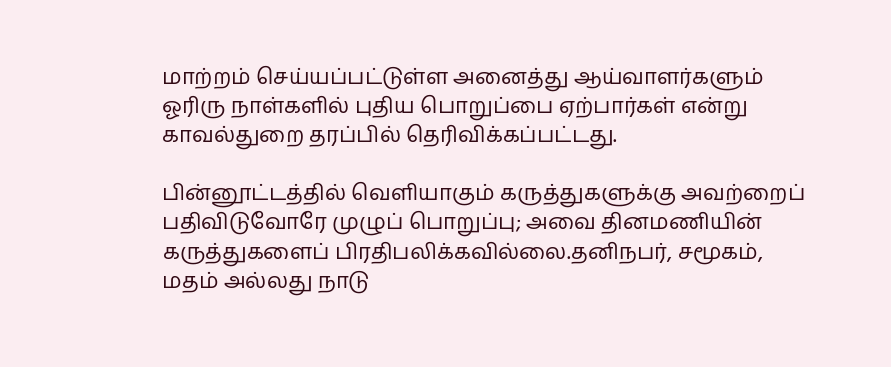மாற்றம் செய்யப்பட்டுள்ள அனைத்து ஆய்வாளர்களும் ஓரிரு நாள்களில் புதிய பொறுப்பை ஏற்பார்கள் என்று காவல்துறை தரப்பில் தெரிவிக்கப்பட்டது.

பின்னூட்டத்தில் வெளியாகும் கருத்துகளுக்கு அவற்றைப் பதிவிடுவோரே முழுப் பொறுப்பு; அவை தினமணியின் கருத்துகளைப் பிரதிபலிக்கவில்லை.தனிநபர், சமூகம், மதம் அல்லது நாடு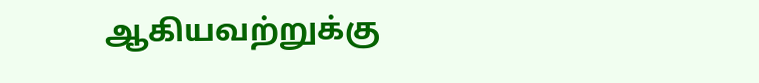ஆகியவற்றுக்கு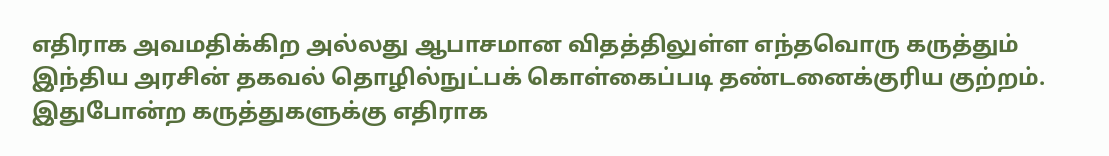எதிராக அவமதிக்கிற அல்லது ஆபாசமான விதத்திலுள்ள எந்தவொரு கருத்தும் இந்திய அரசின் தகவல் தொழில்நுட்பக் கொள்கைப்படி தண்டனைக்குரிய குற்றம். இதுபோன்ற கருத்துகளுக்கு எதிராக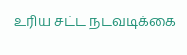உரிய சட்ட நடவடிக்கை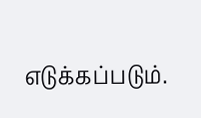எடுக்கப்படும்.